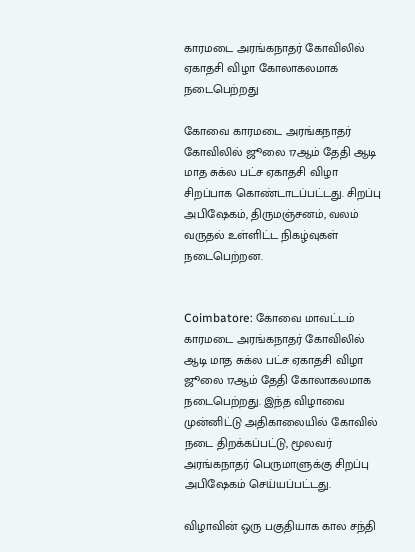காரமடை அரங்கநாதர் கோவிலில் ஏகாதசி விழா கோலாகலமாக நடைபெற்றது

கோவை காரமடை அரங்கநாதர் கோவிலில் ஜூலை 17ஆம் தேதி ஆடி மாத சுக்ல பட்ச ஏகாதசி விழா சிறப்பாக கொண்டாடப்பட்டது. சிறப்பு அபிஷேகம், திருமஞ்சனம், வலம் வருதல் உள்ளிட்ட நிகழ்வுகள் நடைபெற்றன.


Coimbatore: கோவை மாவட்டம் காரமடை அரங்கநாதர் கோவிலில் ஆடி மாத சுக்ல பட்ச ஏகாதசி விழா ஜூலை 17ஆம் தேதி கோலாகலமாக நடைபெற்றது. இந்த விழாவை முன்னிட்டு அதிகாலையில் கோவில் நடை திறக்கப்பட்டு, மூலவர் அரங்கநாதர் பெருமாளுக்கு சிறப்பு அபிஷேகம் செய்யப்பட்டது.

விழாவின் ஒரு பகுதியாக கால சந்தி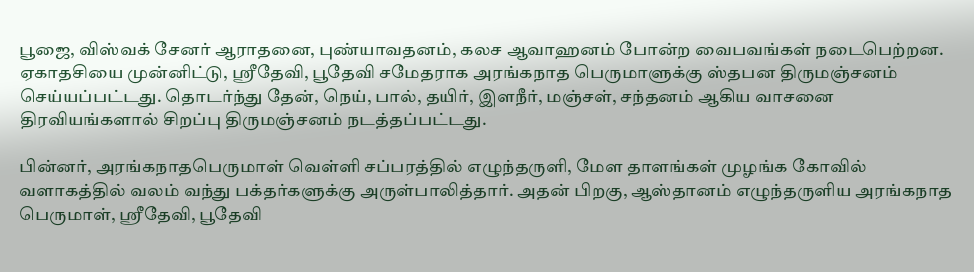பூஜை, விஸ்வக் சேனர் ஆராதனை, புண்யாவதனம், கலச ஆவாஹனம் போன்ற வைபவங்கள் நடைபெற்றன. ஏகாதசியை முன்னிட்டு, ஸ்ரீதேவி, பூதேவி சமேதராக அரங்கநாத பெருமாளுக்கு ஸ்தபன திருமஞ்சனம் செய்யப்பட்டது. தொடர்ந்து தேன், நெய், பால், தயிர், இளநீர், மஞ்சள், சந்தனம் ஆகிய வாசனை திரவியங்களால் சிறப்பு திருமஞ்சனம் நடத்தப்பட்டது.

பின்னர், அரங்கநாதபெருமாள் வெள்ளி சப்பரத்தில் எழுந்தருளி, மேள தாளங்கள் முழங்க கோவில் வளாகத்தில் வலம் வந்து பக்தர்களுக்கு அருள்பாலித்தார். அதன் பிறகு, ஆஸ்தானம் எழுந்தருளிய அரங்கநாத பெருமாள், ஸ்ரீதேவி, பூதேவி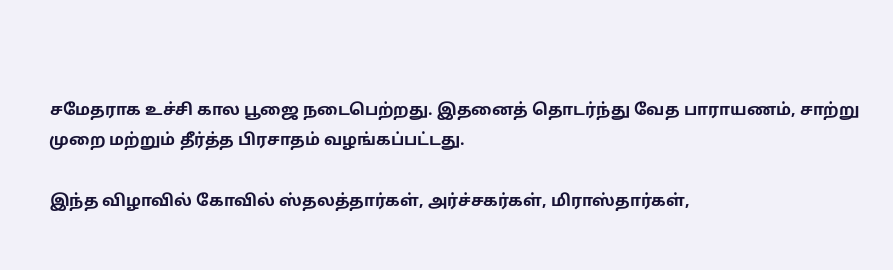சமேதராக உச்சி கால பூஜை நடைபெற்றது. இதனைத் தொடர்ந்து வேத பாராயணம், சாற்று முறை மற்றும் தீர்த்த பிரசாதம் வழங்கப்பட்டது.

இந்த விழாவில் கோவில் ஸ்தலத்தார்கள், அர்ச்சகர்கள், மிராஸ்தார்கள்,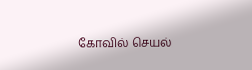கோவில் செயல்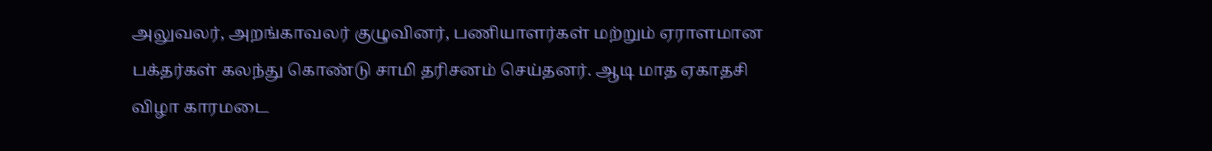அலுவலர், அறங்காவலர் குழுவினர், பணியாளர்கள் மற்றும் ஏராளமான பக்தர்கள் கலந்து கொண்டு சாமி தரிசனம் செய்தனர். ஆடி மாத ஏகாதசி விழா காரமடை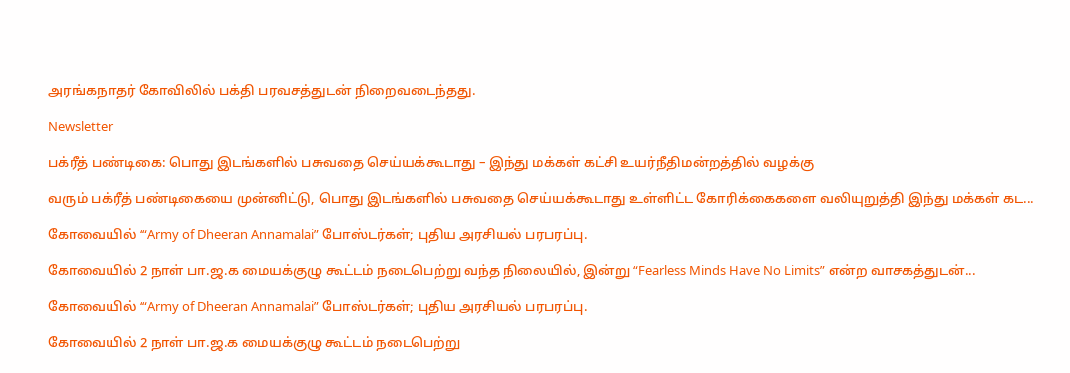அரங்கநாதர் கோவிலில் பக்தி பரவசத்துடன் நிறைவடைந்தது.

Newsletter

பக்ரீத் பண்டிகை: பொது இடங்களில் பசுவதை செய்யக்கூடாது – இந்து மக்கள் கட்சி உயர்நீதிமன்றத்தில் வழக்கு

வரும் பக்ரீத் பண்டிகையை முன்னிட்டு, பொது இடங்களில் பசுவதை செய்யக்கூடாது உள்ளிட்ட கோரிக்கைகளை வலியுறுத்தி இந்து மக்கள் கட...

கோவையில் ‘“Army of Dheeran Annamalai” போஸ்டர்கள்; புதிய அரசியல் பரபரப்பு.

கோவையில் 2 நாள் பா.ஜ.க மையக்குழு கூட்டம் நடைபெற்று வந்த நிலையில், இன்று “Fearless Minds Have No Limits” என்ற வாசகத்துடன்...

கோவையில் ‘“Army of Dheeran Annamalai” போஸ்டர்கள்; புதிய அரசியல் பரபரப்பு.

கோவையில் 2 நாள் பா.ஜ.க மையக்குழு கூட்டம் நடைபெற்று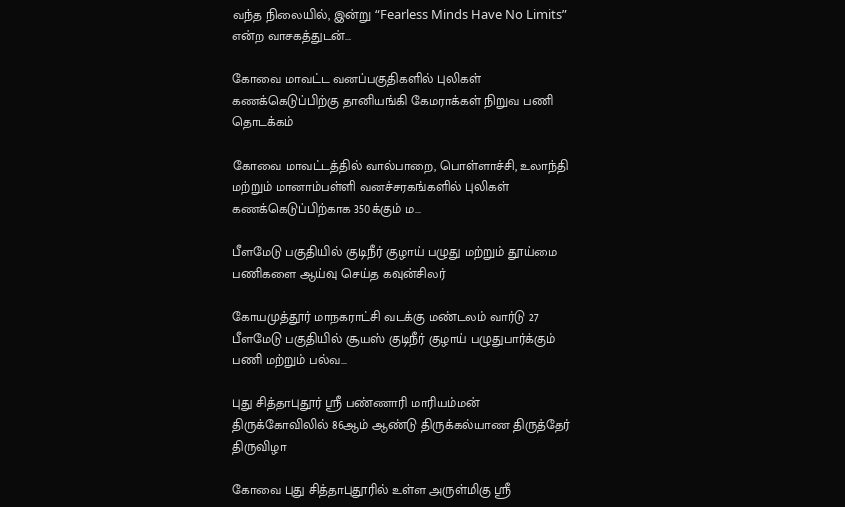வந்த நிலையில், இன்று “Fearless Minds Have No Limits” என்ற வாசகத்துடன்...

கோவை மாவட்ட வனப்பகுதிகளில் புலிகள் கணக்கெடுப்பிற்கு தானியங்கி கேமராக்கள் நிறுவ பணி தொடக்கம்

கோவை மாவட்டத்தில் வால்பாறை, பொள்ளாச்சி, உலாந்தி மற்றும் மானாம்பள்ளி வனச்சரகங்களில் புலிகள் கணக்கெடுப்பிற்காக 350க்கும் ம...

பீளமேடு பகுதியில் குடிநீர் குழாய் பழுது மற்றும் தூய்மை பணிகளை ஆய்வு செய்த கவுன்சிலர்

கோயமுத்தூர் மாநகராட்சி வடக்கு மண்டலம் வார்டு 27 பீளமேடு பகுதியில் சூயஸ் குடிநீர் குழாய் பழுதுபார்க்கும் பணி மற்றும் பல்வ...

புது சித்தாபுதூர் ஸ்ரீ பண்ணாரி மாரியம்மன் திருக்கோவிலில் 86ஆம் ஆண்டு திருக்கல்யாண திருத்தேர் திருவிழா

கோவை புது சித்தாபுதூரில் உள்ள அருள்மிகு ஸ்ரீ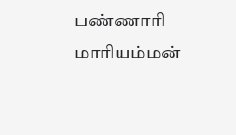பண்ணாரி மாரியம்மன்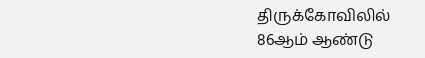திருக்கோவிலில் 86ஆம் ஆண்டு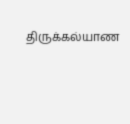திருக்கல்யாண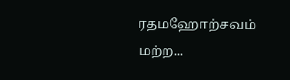ரதமஹோற்சவம் மற்ற...